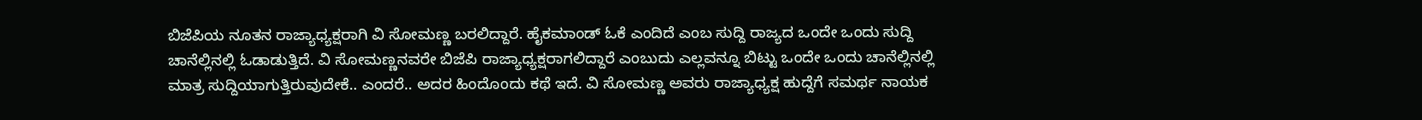ಬಿಜೆಪಿಯ ನೂತನ ರಾಜ್ಯಾಧ್ಯಕ್ಷರಾಗಿ ವಿ ಸೋಮಣ್ಣ ಬರಲಿದ್ದಾರೆ. ಹೈಕಮಾಂಡ್ ಓಕೆ ಎಂದಿದೆ ಎಂಬ ಸುದ್ದಿ ರಾಜ್ಯದ ಒಂದೇ ಒಂದು ಸುದ್ದಿ ಚಾನೆಲ್ಲಿನಲ್ಲಿ ಓಡಾಡುತ್ತಿದೆ. ವಿ ಸೋಮಣ್ಣನವರೇ ಬಿಜೆಪಿ ರಾಜ್ಯಾಧ್ಯಕ್ಷರಾಗಲಿದ್ದಾರೆ ಎಂಬುದು ಎಲ್ಲವನ್ನೂ ಬಿಟ್ಟು ಒಂದೇ ಒಂದು ಚಾನೆಲ್ಲಿನಲ್ಲಿ ಮಾತ್ರ ಸುದ್ದಿಯಾಗುತ್ತಿರುವುದೇಕೆ.. ಎಂದರೆ.. ಅದರ ಹಿಂದೊಂದು ಕಥೆ ಇದೆ. ವಿ ಸೋಮಣ್ಣ ಅವರು ರಾಜ್ಯಾಧ್ಯಕ್ಷ ಹುದ್ದೆಗೆ ಸಮರ್ಥ ನಾಯಕ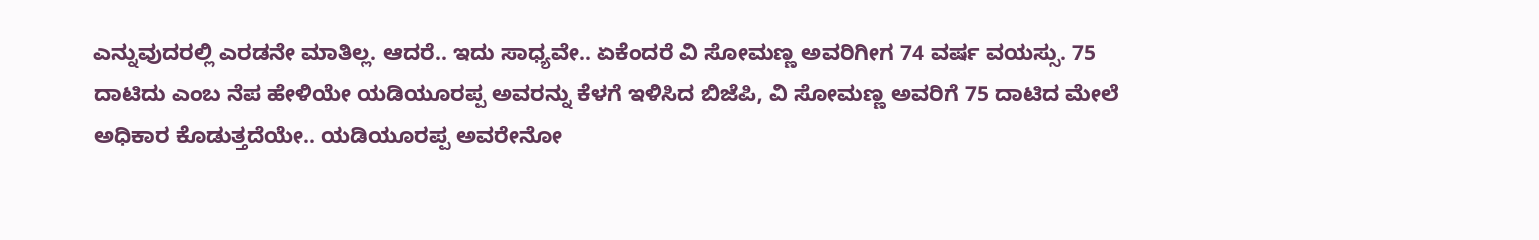ಎನ್ನುವುದರಲ್ಲಿ ಎರಡನೇ ಮಾತಿಲ್ಲ. ಆದರೆ.. ಇದು ಸಾಧ್ಯವೇ.. ಏಕೆಂದರೆ ವಿ ಸೋಮಣ್ಣ ಅವರಿಗೀಗ 74 ವರ್ಷ ವಯಸ್ಸು. 75 ದಾಟಿದು ಎಂಬ ನೆಪ ಹೇಳಿಯೇ ಯಡಿಯೂರಪ್ಪ ಅವರನ್ನು ಕೆಳಗೆ ಇಳಿಸಿದ ಬಿಜೆಪಿ, ವಿ ಸೋಮಣ್ಣ ಅವರಿಗೆ 75 ದಾಟಿದ ಮೇಲೆ ಅಧಿಕಾರ ಕೊಡುತ್ತದೆಯೇ.. ಯಡಿಯೂರಪ್ಪ ಅವರೇನೋ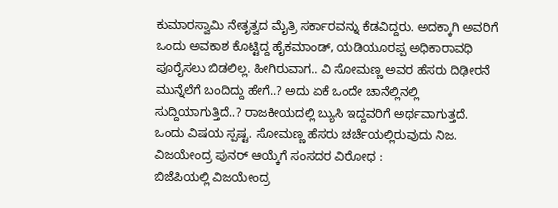ಕುಮಾರಸ್ವಾಮಿ ನೇತೃತ್ವದ ಮೈತ್ರಿ ಸರ್ಕಾರವನ್ನು ಕೆಡವಿದ್ದರು. ಅದಕ್ಕಾಗಿ ಅವರಿಗೆ ಒಂದು ಅವಕಾಶ ಕೊಟ್ಟಿದ್ದ ಹೈಕಮಾಂಡ್, ಯಡಿಯೂರಪ್ಪ ಅಧಿಕಾರಾವಧಿ ಪೂರೈಸಲು ಬಿಡಲಿಲ್ಲ. ಹೀಗಿರುವಾಗ.. ವಿ ಸೋಮಣ್ಣ ಅವರ ಹೆಸರು ದಿಢೀರನೆ ಮುನ್ನೆಲೆಗೆ ಬಂದಿದ್ದು ಹೇಗೆ..? ಅದು ಏಕೆ ಒಂದೇ ಚಾನೆಲ್ಲಿನಲ್ಲಿ ಸುದ್ದಿಯಾಗುತ್ತಿದೆ..? ರಾಜಕೀಯದಲ್ಲಿ ಬ್ಯುಸಿ ಇದ್ದವರಿಗೆ ಅರ್ಥವಾಗುತ್ತದೆ. ಒಂದು ವಿಷಯ ಸ್ಪಷ್ಟ. ಸೋಮಣ್ಣ ಹೆಸರು ಚರ್ಚೆಯಲ್ಲಿರುವುದು ನಿಜ.
ವಿಜಯೇಂದ್ರ ಪುನರ್ ಆಯ್ಕೆಗೆ ಸಂಸದರ ವಿರೋಧ :
ಬಿಜೆಪಿಯಲ್ಲಿ ವಿಜಯೇಂದ್ರ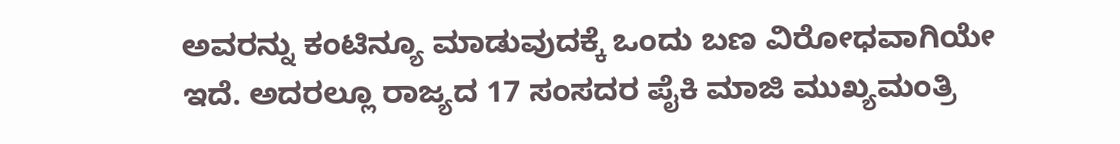ಅವರನ್ನು ಕಂಟಿನ್ಯೂ ಮಾಡುವುದಕ್ಕೆ ಒಂದು ಬಣ ವಿರೋಧವಾಗಿಯೇ ಇದೆ. ಅದರಲ್ಲೂ ರಾಜ್ಯದ 17 ಸಂಸದರ ಪೈಕಿ ಮಾಜಿ ಮುಖ್ಯಮಂತ್ರಿ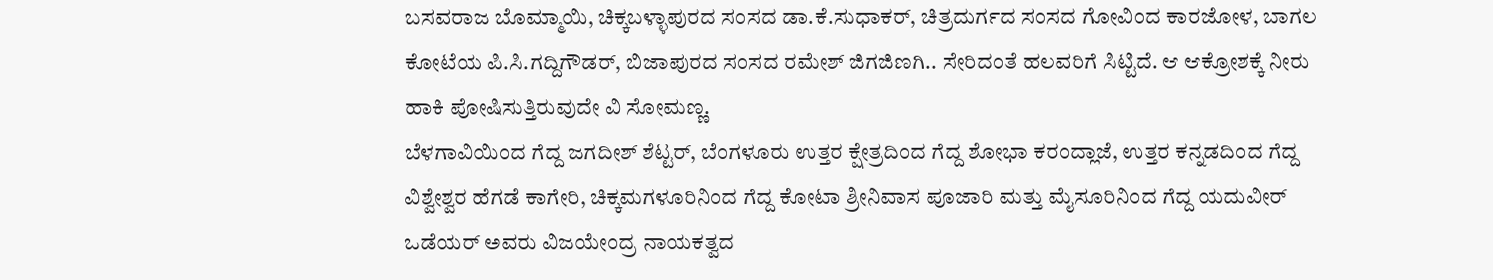ಬಸವರಾಜ ಬೊಮ್ಮಾಯಿ, ಚಿಕ್ಕಬಳ್ಳಾಪುರದ ಸಂಸದ ಡಾ.ಕೆ.ಸುಧಾಕರ್, ಚಿತ್ರದುರ್ಗದ ಸಂಸದ ಗೋವಿಂದ ಕಾರಜೋಳ, ಬಾಗಲ ಕೋಟೆಯ ಪಿ.ಸಿ.ಗದ್ದಿಗೌಡರ್, ಬಿಜಾಪುರದ ಸಂಸದ ರಮೇಶ್ ಜಿಗಜಿಣಗಿ.. ಸೇರಿದಂತೆ ಹಲವರಿಗೆ ಸಿಟ್ಟಿದೆ. ಆ ಆಕ್ರೋಶಕ್ಕೆ ನೀರು ಹಾಕಿ ಪೋಷಿಸುತ್ತಿರುವುದೇ ವಿ ಸೋಮಣ್ಣ.
ಬೆಳಗಾವಿಯಿಂದ ಗೆದ್ದ ಜಗದೀಶ್ ಶೆಟ್ಟರ್, ಬೆಂಗಳೂರು ಉತ್ತರ ಕ್ಷೇತ್ರದಿಂದ ಗೆದ್ದ ಶೋಭಾ ಕರಂದ್ಲಾಜೆ, ಉತ್ತರ ಕನ್ನಡದಿಂದ ಗೆದ್ದ ವಿಶ್ವೇಶ್ವರ ಹೆಗಡೆ ಕಾಗೇರಿ, ಚಿಕ್ಕಮಗಳೂರಿನಿಂದ ಗೆದ್ದ ಕೋಟಾ ಶ್ರೀನಿವಾಸ ಪೂಜಾರಿ ಮತ್ತು ಮೈಸೂರಿನಿಂದ ಗೆದ್ದ ಯದುವೀರ್ ಒಡೆಯರ್ ಅವರು ವಿಜಯೇಂದ್ರ ನಾಯಕತ್ವದ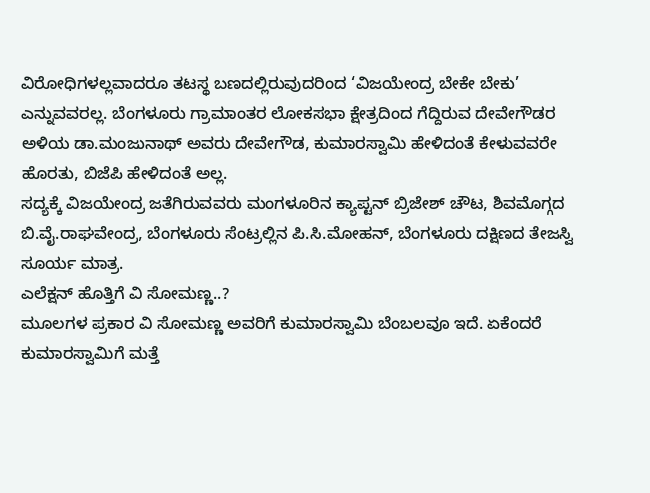ವಿರೋಧಿಗಳಲ್ಲವಾದರೂ ತಟಸ್ಥ ಬಣದಲ್ಲಿರುವುದರಿಂದ ‘ವಿಜಯೇಂದ್ರ ಬೇಕೇ ಬೇಕು’ ಎನ್ನುವವರಲ್ಲ. ಬೆಂಗಳೂರು ಗ್ರಾಮಾಂತರ ಲೋಕಸಭಾ ಕ್ಷೇತ್ರದಿಂದ ಗೆದ್ದಿರುವ ದೇವೇಗೌಡರ ಅಳಿಯ ಡಾ.ಮಂಜುನಾಥ್ ಅವರು ದೇವೇಗೌಡ, ಕುಮಾರಸ್ವಾಮಿ ಹೇಳಿದಂತೆ ಕೇಳುವವರೇ ಹೊರತು, ಬಿಜೆಪಿ ಹೇಳಿದಂತೆ ಅಲ್ಲ.
ಸದ್ಯಕ್ಕೆ ವಿಜಯೇಂದ್ರ ಜತೆಗಿರುವವರು ಮಂಗಳೂರಿನ ಕ್ಯಾಪ್ಟನ್ ಬ್ರಿಜೇಶ್ ಚೌಟ, ಶಿವಮೊಗ್ಗದ ಬಿ.ವೈ.ರಾಘವೇಂದ್ರ, ಬೆಂಗಳೂರು ಸೆಂಟ್ರಲ್ಲಿನ ಪಿ.ಸಿ.ಮೋಹನ್, ಬೆಂಗಳೂರು ದಕ್ಷಿಣದ ತೇಜಸ್ವಿ ಸೂರ್ಯ ಮಾತ್ರ.
ಎಲೆಕ್ಷನ್ ಹೊತ್ತಿಗೆ ವಿ ಸೋಮಣ್ಣ..?
ಮೂಲಗಳ ಪ್ರಕಾರ ವಿ ಸೋಮಣ್ಣ ಅವರಿಗೆ ಕುಮಾರಸ್ವಾಮಿ ಬೆಂಬಲವೂ ಇದೆ. ಏಕೆಂದರೆ ಕುಮಾರಸ್ವಾಮಿಗೆ ಮತ್ತೆ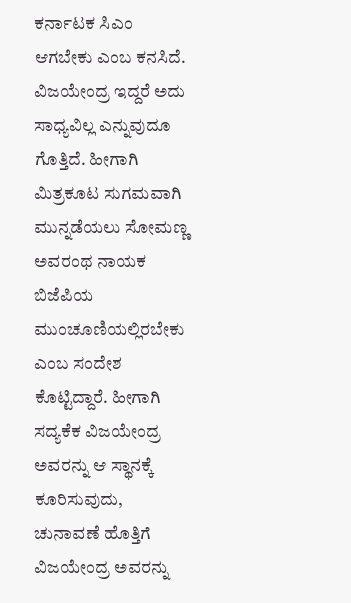ಕರ್ನಾಟಕ ಸಿಎಂ ಆಗಬೇಕು ಎಂಬ ಕನಸಿದೆ. ವಿಜಯೇಂದ್ರ ಇದ್ದರೆ ಅದು ಸಾಧ್ಯವಿಲ್ಲ ಎನ್ನುವುದೂ ಗೊತ್ತಿದೆ. ಹೀಗಾಗಿ ಮಿತ್ರಕೂಟ ಸುಗಮವಾಗಿ ಮುನ್ನಡೆಯಲು ಸೋಮಣ್ಣ ಅವರಂಥ ನಾಯಕ ಬಿಜೆಪಿಯ ಮುಂಚೂಣಿಯಲ್ಲಿರಬೇಕು ಎಂಬ ಸಂದೇಶ ಕೊಟ್ಟಿದ್ದಾರೆ. ಹೀಗಾಗಿ ಸದ್ಯಕೆಕ ವಿಜಯೇಂದ್ರ ಅವರನ್ನು ಆ ಸ್ಥಾನಕ್ಕೆ ಕೂರಿಸುವುದು, ಚುನಾವಣೆ ಹೊತ್ತಿಗೆ ವಿಜಯೇಂದ್ರ ಅವರನ್ನು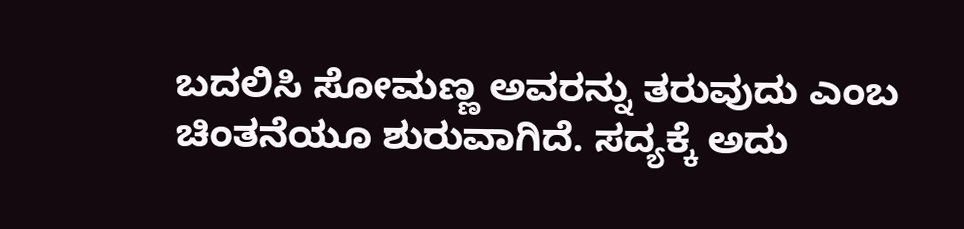ಬದಲಿಸಿ ಸೋಮಣ್ಣ ಅವರನ್ನು ತರುವುದು ಎಂಬ ಚಿಂತನೆಯೂ ಶುರುವಾಗಿದೆ. ಸದ್ಯಕ್ಕೆ ಅದು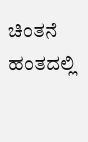ಚಿಂತನೆ ಹಂತದಲ್ಲಿ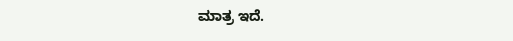ಮಾತ್ರ ಇದೆ.